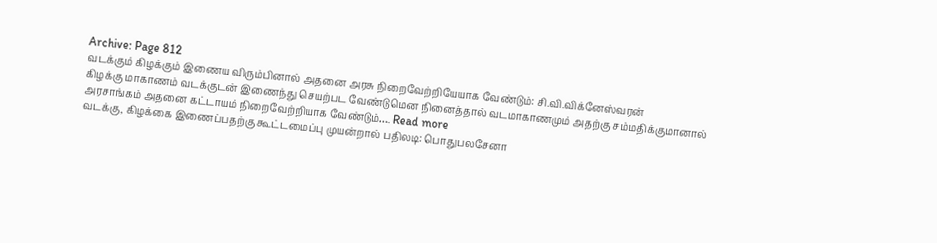Archive: Page 812
வடக்கும் கிழக்கும் இணைய விரும்பினால் அதனை அரசு நிறைவேற்றியேயாக வேண்டும்: சி.வி.விக்னேஸ்வரன்
கிழக்கு மாகாணம் வடக்குடன் இணைந்து செயற்பட வேண்டுமென நினைத்தால் வடமாகாணமும் அதற்கு சம்மதிக்குமானால் அரசாங்கம் அதனை கட்டாயம் நிறைவேற்றியாக வேண்டும்…. Read more
வடக்கு, கிழக்கை இணைப்பதற்கு கூட்டமைப்பு முயன்றால் பதிலடி: பொதுபலசேனா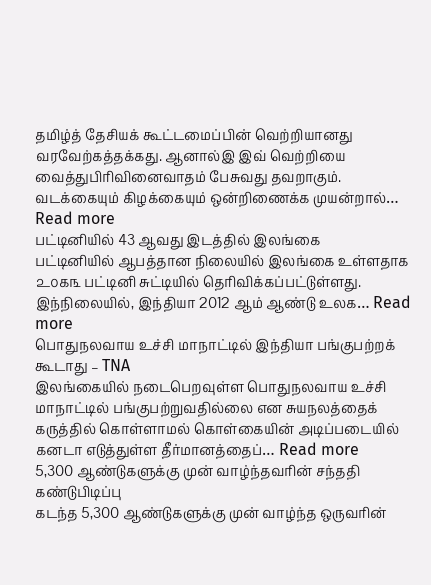தமிழ்த் தேசியக் கூட்டமைப்பின் வெற்றியானது வரவேற்கத்தக்கது. ஆனால்இ இவ் வெற்றியை வைத்துபிரிவினைவாதம் பேசுவது தவறாகும். வடக்கையும் கிழக்கையும் ஒன்றிணைக்க முயன்றால்… Read more
பட்டினியில் 43 ஆவது இடத்தில் இலங்கை
பட்டினியில் ஆபத்தான நிலையில் இலங்கை உள்ளதாக ௨௦௧௩ பட்டினி சுட்டியில் தெரிவிக்கப்பட்டுள்ளது. இந்நிலையில், இந்தியா 2012 ஆம் ஆண்டு உலக… Read more
பொதுநலவாய உச்சி மாநாட்டில் இந்தியா பங்குபற்றக் கூடாது – TNA
இலங்கையில் நடைபெறவுள்ள பொதுநலவாய உச்சி மாநாட்டில் பங்குபற்றுவதில்லை என சுயநலத்தைக் கருத்தில் கொள்ளாமல் கொள்கையின் அடிப்படையில் கனடா எடுத்துள்ள தீர்மானத்தைப்… Read more
5,300 ஆண்டுகளுக்கு முன் வாழ்ந்தவரின் சந்ததி கண்டுபிடிப்பு
கடந்த 5,300 ஆண்டுகளுக்கு முன் வாழ்ந்த ஒருவரின்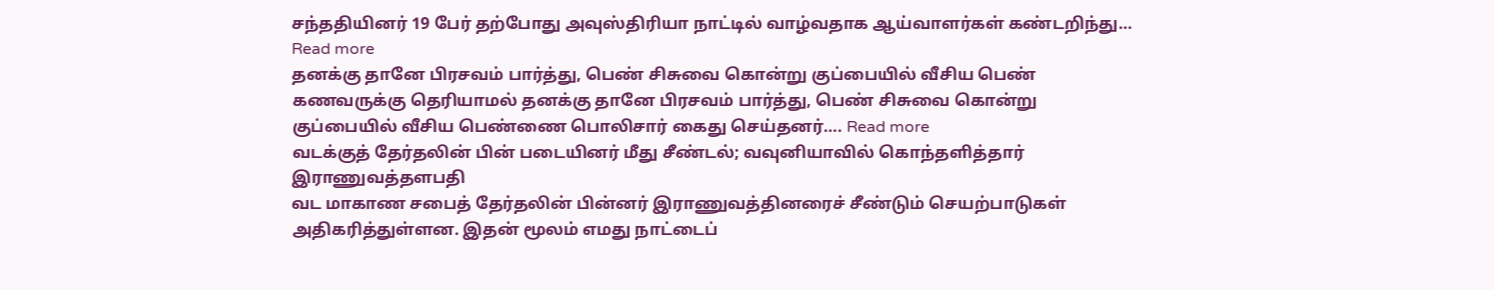சந்ததியினர் 19 பேர் தற்போது அவுஸ்திரியா நாட்டில் வாழ்வதாக ஆய்வாளர்கள் கண்டறிந்து… Read more
தனக்கு தானே பிரசவம் பார்த்து, பெண் சிசுவை கொன்று குப்பையில் வீசிய பெண்
கணவருக்கு தெரியாமல் தனக்கு தானே பிரசவம் பார்த்து, பெண் சிசுவை கொன்று குப்பையில் வீசிய பெண்ணை பொலிசார் கைது செய்தனர்…. Read more
வடக்குத் தேர்தலின் பின் படையினர் மீது சீண்டல்; வவுனியாவில் கொந்தளித்தார் இராணுவத்தளபதி
வட மாகாண சபைத் தேர்தலின் பின்னர் இராணுவத்தினரைச் சீண்டும் செயற்பாடுகள் அதிகரித்துள்ளன. இதன் மூலம் எமது நாட்டைப்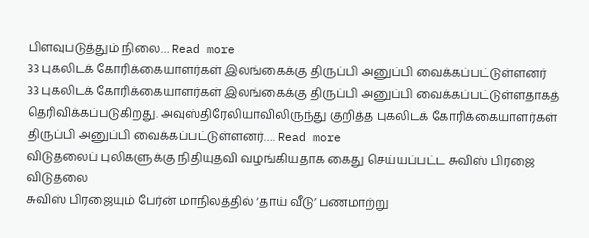பிளவுபடுத்தும் நிலை… Read more
33 புகலிடக் கோரிக்கையாளர்கள் இலங்கைக்கு திருப்பி அனுப்பி வைக்கப்பட்டுள்ளனர்
33 புகலிடக் கோரிக்கையாளர்கள் இலங்கைக்கு திருப்பி அனுப்பி வைக்கப்பட்டுள்ளதாகத் தெரிவிக்கப்படுகிறது. அவுஸ்திரேலியாவிலிருந்து குறித்த புகலிடக் கோரிக்கையாளர்கள் திருப்பி அனுப்பி வைக்கப்பட்டுள்ளனர்…. Read more
விடுதலைப் புலிகளுக்கு நிதியுதவி வழங்கியதாக கைது செய்யப்பட்ட சுவிஸ் பிரஜை விடுதலை
சுவிஸ் பிரஜையும் பேர்ன் மாநிலத்தில் ‘தாய் வீடு’ பணமாற்று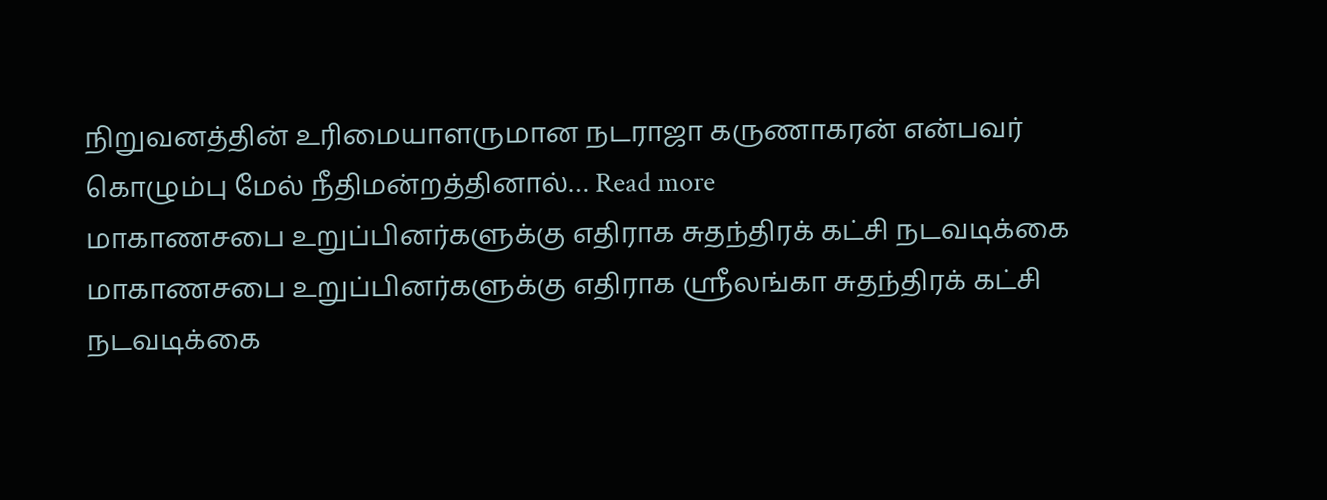நிறுவனத்தின் உரிமையாளருமான நடராஜா கருணாகரன் என்பவர் கொழும்பு மேல் நீதிமன்றத்தினால்… Read more
மாகாணசபை உறுப்பினர்களுக்கு எதிராக சுதந்திரக் கட்சி நடவடிக்கை
மாகாணசபை உறுப்பினர்களுக்கு எதிராக ஸ்ரீலங்கா சுதந்திரக் கட்சி நடவடிக்கை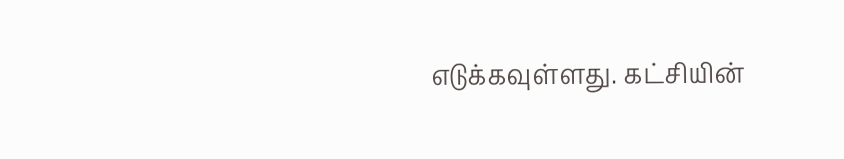எடுக்கவுள்ளது. கட்சியின்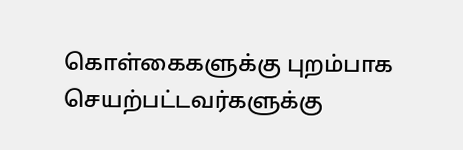கொள்கைகளுக்கு புறம்பாக செயற்பட்டவர்களுக்கு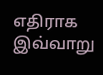எதிராக இவ்வாறு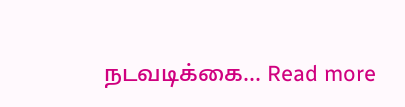நடவடிக்கை… Read more